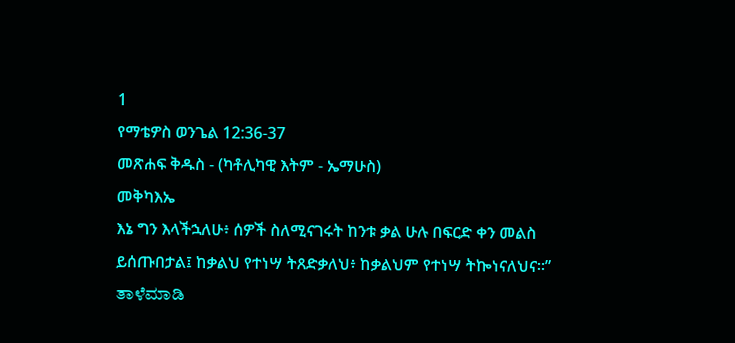1
የማቴዎስ ወንጌል 12:36-37
መጽሐፍ ቅዱስ - (ካቶሊካዊ እትም - ኤማሁስ)
መቅካእኤ
እኔ ግን እላችኋለሁ፥ ሰዎች ስለሚናገሩት ከንቱ ቃል ሁሉ በፍርድ ቀን መልስ ይሰጡበታል፤ ከቃልህ የተነሣ ትጸድቃለህ፥ ከቃልህም የተነሣ ትኰነናለህና።”
ತಾಳೆಮಾಡಿ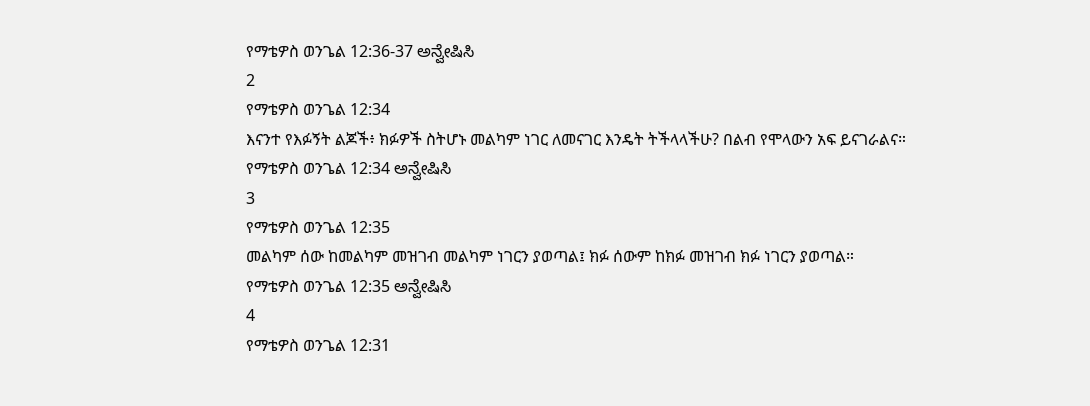የማቴዎስ ወንጌል 12:36-37 ಅನ್ವೇಷಿಸಿ
2
የማቴዎስ ወንጌል 12:34
እናንተ የእፉኝት ልጆች፥ ክፉዎች ስትሆኑ መልካም ነገር ለመናገር እንዴት ትችላላችሁ? በልብ የሞላውን አፍ ይናገራልና።
የማቴዎስ ወንጌል 12:34 ಅನ್ವೇಷಿಸಿ
3
የማቴዎስ ወንጌል 12:35
መልካም ሰው ከመልካም መዝገብ መልካም ነገርን ያወጣል፤ ክፉ ሰውም ከክፉ መዝገብ ክፉ ነገርን ያወጣል።
የማቴዎስ ወንጌል 12:35 ಅನ್ವೇಷಿಸಿ
4
የማቴዎስ ወንጌል 12:31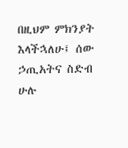በዚህም ምክንያት እላችኋለሁ፤ ሰው ኃጢአትና ስድብ ሁሉ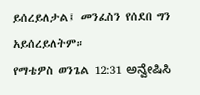ይሰረይለታል፤ መንፈስን የሰደበ ግን አይሰረይለትም።
የማቴዎስ ወንጌል 12:31 ಅನ್ವೇಷಿಸಿ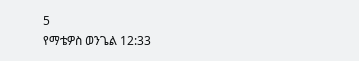5
የማቴዎስ ወንጌል 12:33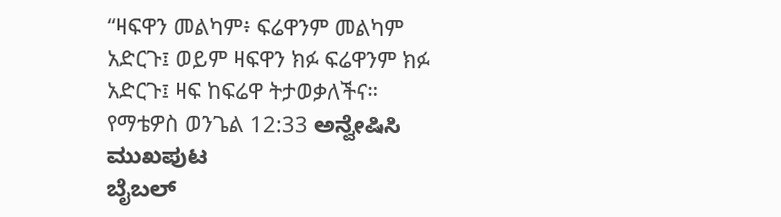“ዛፍዋን መልካም፥ ፍሬዋንም መልካም አድርጉ፤ ወይም ዛፍዋን ክፉ ፍሬዋንም ክፉ አድርጉ፤ ዛፍ ከፍሬዋ ትታወቃለችና።
የማቴዎስ ወንጌል 12:33 ಅನ್ವೇಷಿಸಿ
ಮುಖಪುಟ
ಬೈಬಲ್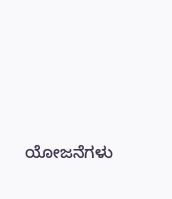ಯೋಜನೆಗಳು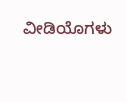ವೀಡಿಯೊಗಳು